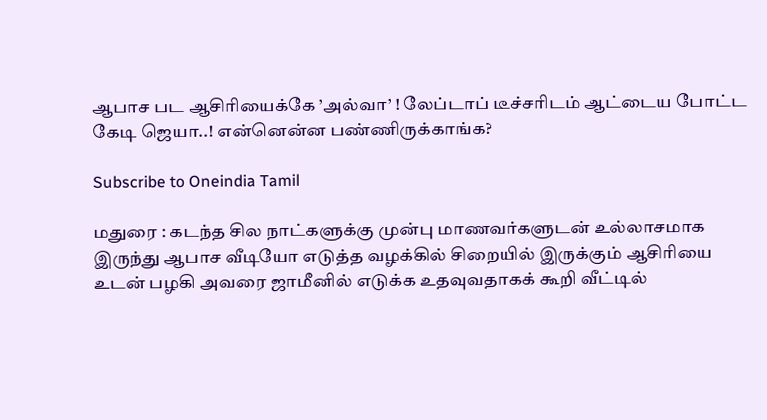ஆபாச பட ஆசிரியைக்கே ’அல்வா’ ! லேப்டாப் டீச்சரிடம் ஆட்டைய போட்ட கேடி ஜெயா..! என்னென்ன பண்ணிருக்காங்க?

Subscribe to Oneindia Tamil

மதுரை : கடந்த சில நாட்களுக்கு முன்பு மாணவர்களுடன் உல்லாசமாக இருந்து ஆபாச வீடியோ எடுத்த வழக்கில் சிறையில் இருக்கும் ஆசிரியை உடன் பழகி அவரை ஜாமீனில் எடுக்க உதவுவதாகக் கூறி வீட்டில்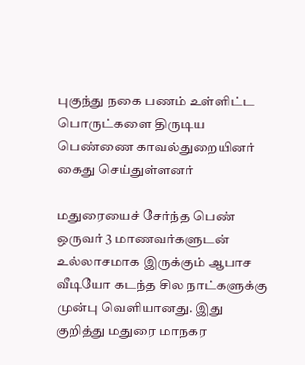புகுந்து நகை பணம் உள்ளிட்ட பொருட்களை திருடிய பெண்ணை காவல்துறையினர் கைது செய்துள்ளனர்

மதுரையைச் சேர்ந்த பெண் ஒருவர் 3 மாணவர்களுடன் உல்லாசமாக இருக்கும் ஆபாச வீடியோ கடந்த சில நாட்களுக்கு முன்பு வெளியானது. இது குறித்து மதுரை மாநகர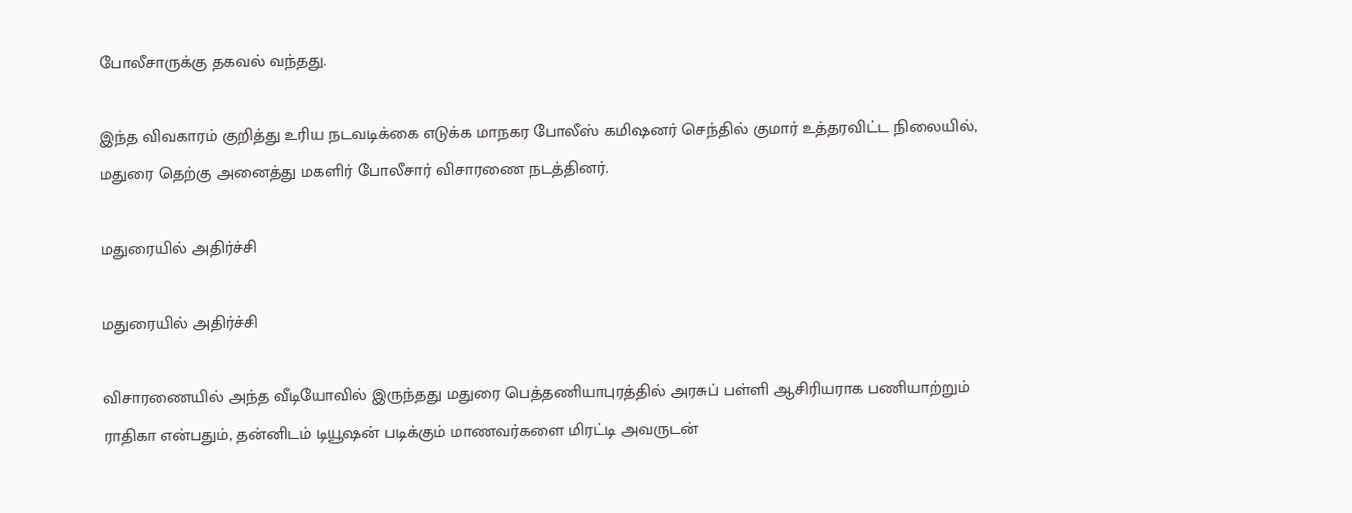போலீசாருக்கு தகவல் வந்தது.

இந்த விவகாரம் குறித்து உரிய நடவடிக்கை எடுக்க மாநகர போலீஸ் கமி‌ஷனர் செந்தில் குமார் உத்தரவிட்ட நிலையில், மதுரை தெற்கு அனைத்து மகளிர் போலீசார் விசாரணை நடத்தினர்.

மதுரையில் அதிர்ச்சி

மதுரையில் அதிர்ச்சி

விசாரணையில் அந்த வீடியோவில் இருந்தது மதுரை பெத்தணியாபுரத்தில் அரசுப் பள்ளி ஆசிரியராக பணியாற்றும் ராதிகா என்பதும், தன்னிடம் டியூஷன் படிக்கும் மாணவர்களை மிரட்டி அவருடன்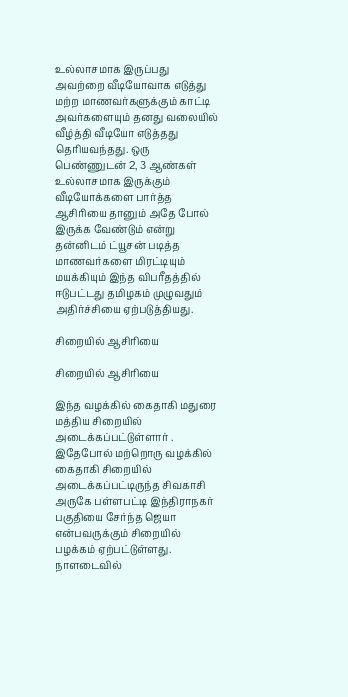உல்லாசமாக இருப்பது அவற்றை வீடியோவாக எடுத்து மற்ற மாணவர்களுக்கும் காட்டி அவர்களையும் தனது வலையில் வீழ்த்தி வீடியோ எடுத்தது தெரியவந்தது. ஒரு பெண்ணுடன் 2, 3 ஆண்கள் உல்லாசமாக இருக்கும் வீடியோக்களை பார்த்த ஆசிரியை தானும் அதே போல் இருக்க வேண்டும் என்று தன்னிடம் ட்யூசன் படித்த மாணவர்களை மிரட்டியும் மயக்கியும் இந்த விபரீதத்தில் ஈடுபட்டது தமிழகம் முழுவதும் அதிர்ச்சியை ஏற்படுத்தியது.

சிறையில் ஆசிரியை

சிறையில் ஆசிரியை

இந்த வழக்கில் கைதாகி மதுரை மத்திய சிறையில் அடைக்கப்பட்டுள்ளார் . இதேபோல் மற்றொரு வழக்கில் கைதாகி சிறையில் அடைக்கப்பட்டிருந்த சிவகாசி அருகே பள்ளபட்டி இந்திராநகர் பகுதியை சேர்ந்த ஜெயா என்பவருக்கும் சிறையில் பழக்கம் ஏற்பட்டுள்ளது. நாளடைவில்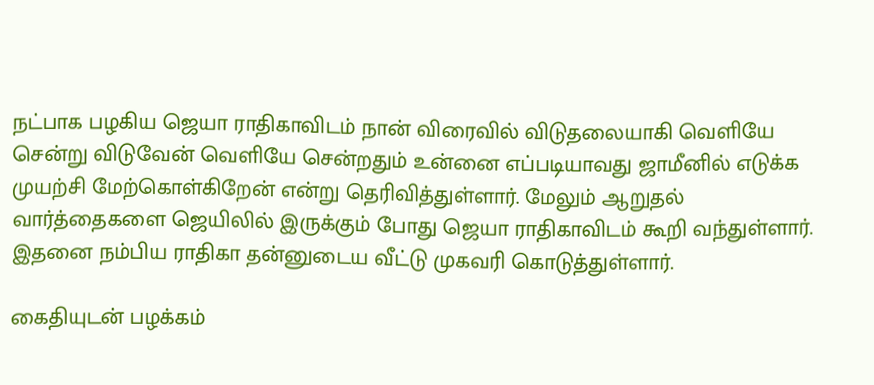நட்பாக பழகிய ஜெயா ராதிகாவிடம் நான் விரைவில் விடுதலையாகி வெளியே சென்று விடுவேன் வெளியே சென்றதும் உன்னை எப்படியாவது ஜாமீனில் எடுக்க முயற்சி மேற்கொள்கிறேன் என்று தெரிவித்துள்ளார். மேலும் ஆறுதல் வார்த்தைகளை ஜெயிலில் இருக்கும் போது ஜெயா ராதிகாவிடம் கூறி வந்துள்ளார். இதனை நம்பிய ராதிகா தன்னுடைய வீட்டு முகவரி கொடுத்துள்ளார்.

கைதியுடன் பழக்கம்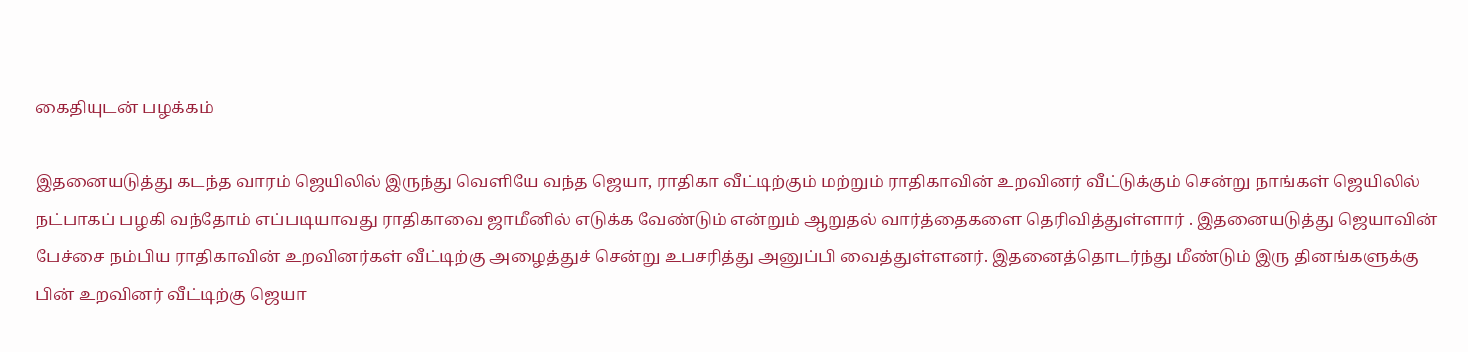கைதியுடன் பழக்கம்

இதனையடுத்து கடந்த வாரம் ஜெயிலில் இருந்து வெளியே வந்த ஜெயா, ராதிகா வீட்டிற்கும் மற்றும் ராதிகாவின் உறவினர் வீட்டுக்கும் சென்று நாங்கள் ஜெயிலில் நட்பாகப் பழகி வந்தோம் எப்படியாவது ராதிகாவை ஜாமீனில் எடுக்க வேண்டும் என்றும் ஆறுதல் வார்த்தைகளை தெரிவித்துள்ளார் . இதனையடுத்து ஜெயாவின் பேச்சை நம்பிய ராதிகாவின் உறவினர்கள் வீட்டிற்கு அழைத்துச் சென்று உபசரித்து அனுப்பி வைத்துள்ளனர். இதனைத்தொடர்ந்து மீண்டும் இரு தினங்களுக்கு பின் உறவினர் வீட்டிற்கு ஜெயா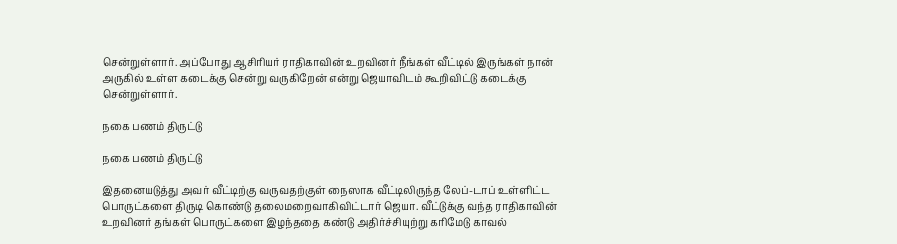சென்றுள்ளார். அப்போது ஆசிரியர் ராதிகாவின் உறவினர் நீங்கள் வீட்டில் இருங்கள் நான் அருகில் உள்ள கடைக்கு சென்று வருகிறேன் என்று ஜெயாவிடம் கூறிவிட்டு கடைக்கு சென்றுள்ளார்.

நகை பணம் திருட்டு

நகை பணம் திருட்டு

இதனையடுத்து அவர் வீட்டிற்கு வருவதற்குள் நைஸாக வீட்டிலிருந்த லேப்-டாப் உள்ளிட்ட பொருட்களை திருடி கொண்டு தலைமறைவாகிவிட்டார் ஜெயா. வீட்டுக்கு வந்த ராதிகாவின் உறவினர் தங்கள் பொருட்களை இழந்ததை கண்டு அதிர்ச்சியுற்று கரிமேடு காவல்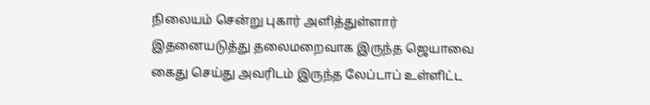நிலையம் சென்று புகார் அளித்துள்ளார் இதனையடுத்து தலைமறைவாக இருந்த ஜெயாவை கைது செய்து அவரிடம் இருந்த லேப்டாப் உள்ளிட்ட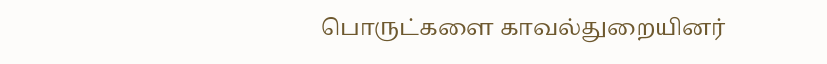பொருட்களை காவல்துறையினர்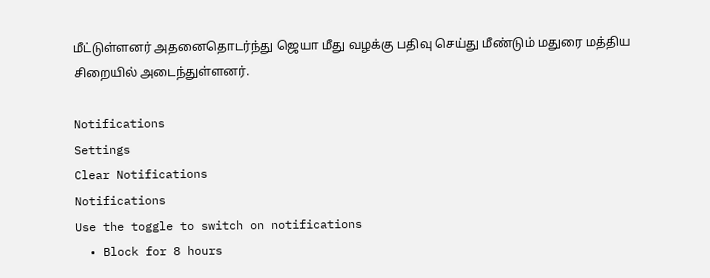மீட்டுள்ளனர் அதனைதொடர்ந்து ஜெயா மீது வழக்கு பதிவு செய்து மீண்டும் மதுரை மத்திய சிறையில் அடைந்துள்ளனர்.

Notifications
Settings
Clear Notifications
Notifications
Use the toggle to switch on notifications
  • Block for 8 hours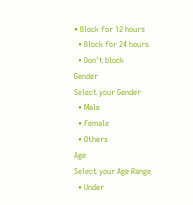• Block for 12 hours
  • Block for 24 hours
  • Don't block
Gender
Select your Gender
  • Male
  • Female
  • Others
Age
Select your Age Range
  • Under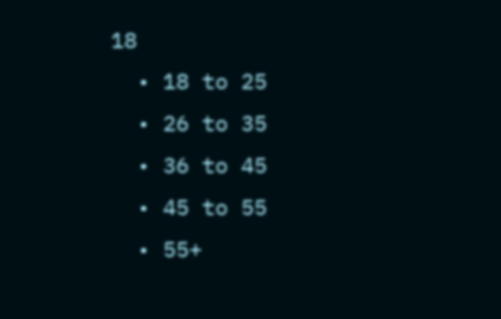18
  • 18 to 25
  • 26 to 35
  • 36 to 45
  • 45 to 55
  • 55+